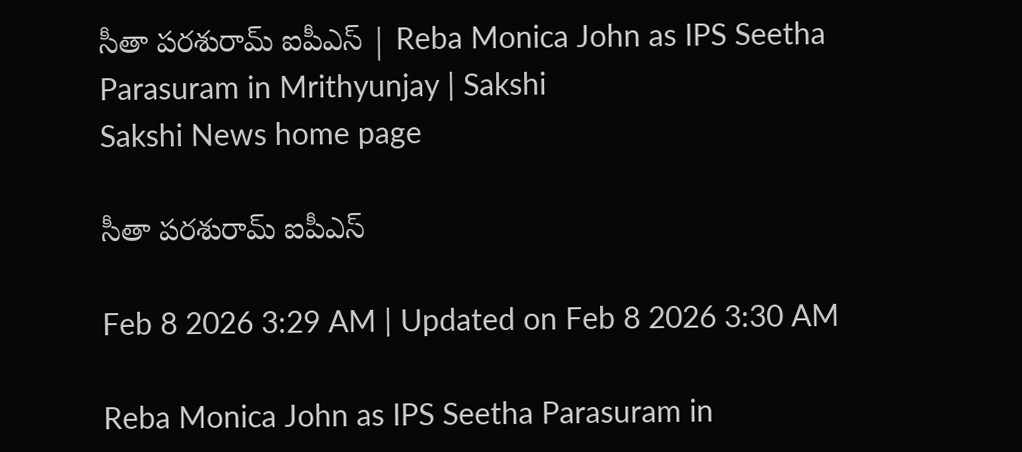సీతా పరశురామ్‌ ఐపీఎస్‌ | Reba Monica John as IPS Seetha Parasuram in Mrithyunjay | Sakshi
Sakshi News home page

సీతా పరశురామ్‌ ఐపీఎస్‌

Feb 8 2026 3:29 AM | Updated on Feb 8 2026 3:30 AM

Reba Monica John as IPS Seetha Parasuram in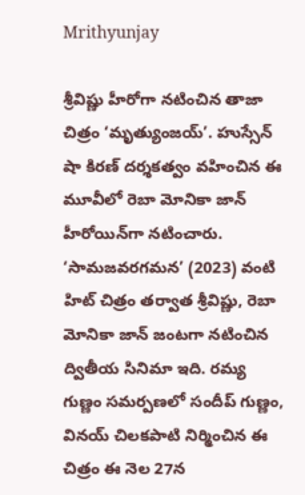Mrithyunjay

శ్రీవిష్ణు హీరోగా నటించిన తాజా చిత్రం ‘మృత్యుంజయ్‌’. హుస్సేన్‌ షా కిరణ్‌ దర్శకత్వం వహించిన ఈ మూవీలో రెబా మోనికా జాన్‌ హీరోయిన్‌గా నటించారు. ‘సామజవరగమన’ (2023) వంటి హిట్‌ చిత్రం తర్వాత శ్రీవిష్ణు, రెబా మోనికా జాన్‌ జంటగా నటించిన ద్వితీయ సినిమా ఇది. రమ్య గుణ్ణం సమర్పణలో సందీప్‌ గుణ్ణం, వినయ్‌ చిలకపాటి నిర్మించిన ఈ చిత్రం ఈ నెల 27న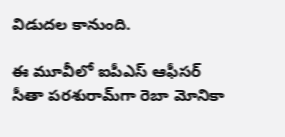విడుదల కానుంది.

ఈ మూవీలో ఐపీఎస్‌ ఆఫీసర్‌ సీతా పరశురామ్‌గా రెబా మోనికా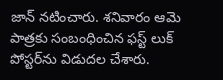జాన్‌ నటించారు. శనివారం ఆమె పాత్రకు సంబంధించిన ఫస్ట్‌ లుక్‌ పోస్టర్‌ను విడుదల చేశారు.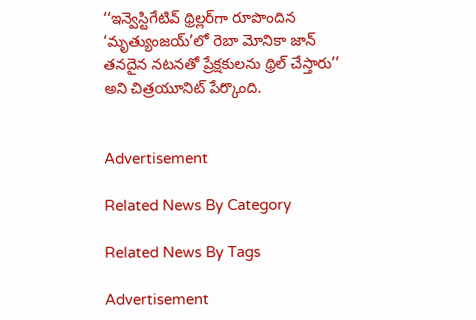‘‘ఇన్వెస్టిగేటివ్‌ థ్రిల్లర్‌గా రూపొందిన ‘మృత్యుంజయ్‌’లో రెబా మోనికా జాన్‌ తనదైన నటనతో ప్రేక్షకులను థ్రిల్‌ చేస్తారు’’ అని చిత్రయూనిట్‌ పేర్కొంది.


Advertisement

Related News By Category

Related News By Tags

Advertisement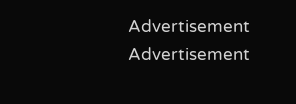Advertisement
Advertisement